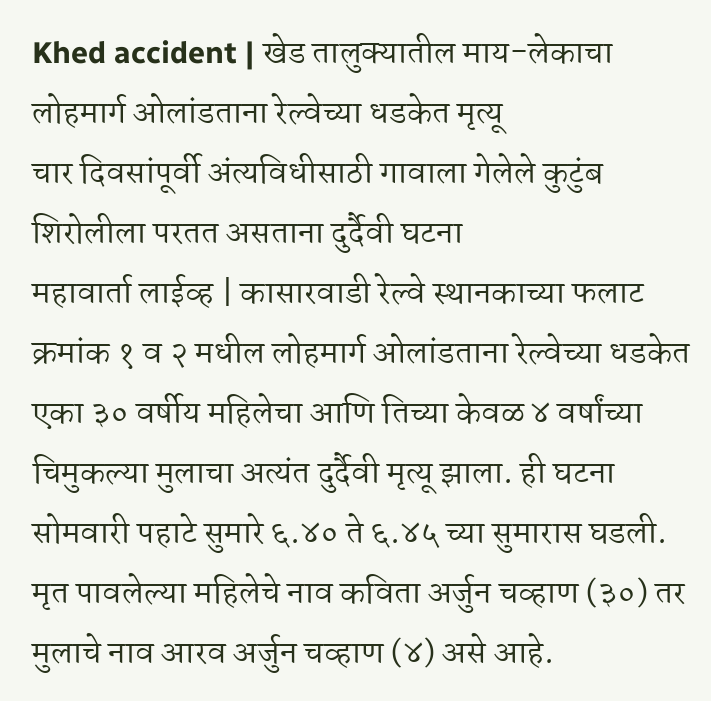Khed accident | खेड तालुक्यातील माय-लेकाचा लोहमार्ग ओलांडताना रेल्वेच्या धडकेत मृत्यू
चार दिवसांपूर्वी अंत्यविधीसाठी गावाला गेलेले कुटुंब शिरोलीला परतत असताना दुर्दैवी घटना
महावार्ता लाईव्ह | कासारवाडी रेल्वे स्थानकाच्या फलाट क्रमांक १ व २ मधील लोहमार्ग ओलांडताना रेल्वेच्या धडकेत एका ३० वर्षीय महिलेचा आणि तिच्या केवळ ४ वर्षांच्या चिमुकल्या मुलाचा अत्यंत दुर्दैवी मृत्यू झाला. ही घटना सोमवारी पहाटे सुमारे ६.४० ते ६.४५ च्या सुमारास घडली.
मृत पावलेल्या महिलेचे नाव कविता अर्जुन चव्हाण (३०) तर मुलाचे नाव आरव अर्जुन चव्हाण (४) असे आहे.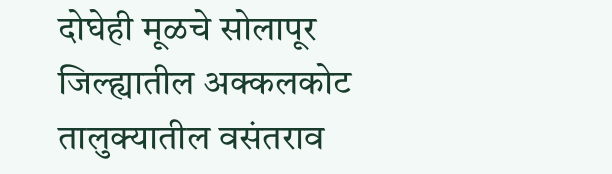दोघेही मूळचे सोलापूर जिल्ह्यातील अक्कलकोट तालुक्यातील वसंतराव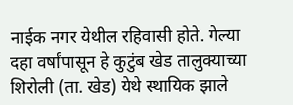नाईक नगर येथील रहिवासी होते. गेल्या दहा वर्षांपासून हे कुटुंब खेड तालुक्याच्या शिरोली (ता. खेड) येथे स्थायिक झाले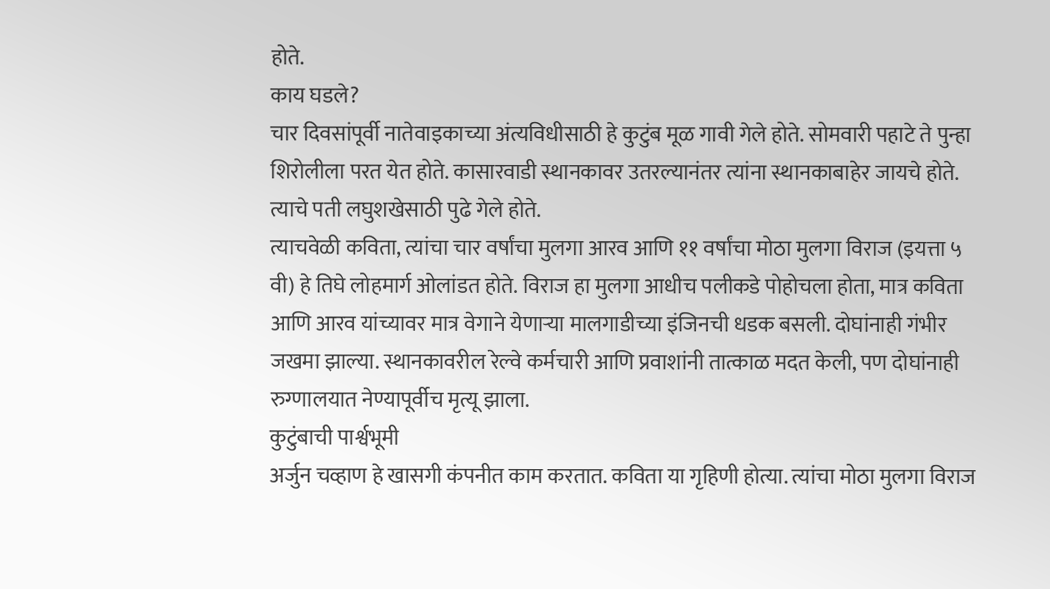होते.
काय घडले?
चार दिवसांपूर्वी नातेवाइकाच्या अंत्यविधीसाठी हे कुटुंब मूळ गावी गेले होते. सोमवारी पहाटे ते पुन्हा शिरोलीला परत येत होते. कासारवाडी स्थानकावर उतरल्यानंतर त्यांना स्थानकाबाहेर जायचे होते. त्याचे पती लघुशखेसाठी पुढे गेले होते.
त्याचवेळी कविता, त्यांचा चार वर्षांचा मुलगा आरव आणि ११ वर्षांचा मोठा मुलगा विराज (इयत्ता ५ वी) हे तिघे लोहमार्ग ओलांडत होते. विराज हा मुलगा आधीच पलीकडे पोहोचला होता, मात्र कविता आणि आरव यांच्यावर मात्र वेगाने येणाऱ्या मालगाडीच्या इंजिनची धडक बसली. दोघांनाही गंभीर जखमा झाल्या. स्थानकावरील रेल्वे कर्मचारी आणि प्रवाशांनी तात्काळ मदत केली, पण दोघांनाही रुग्णालयात नेण्यापूर्वीच मृत्यू झाला.
कुटुंबाची पार्श्वभूमी
अर्जुन चव्हाण हे खासगी कंपनीत काम करतात. कविता या गृहिणी होत्या. त्यांचा मोठा मुलगा विराज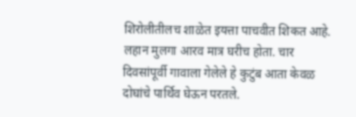शिरोलीतीलच शाळेत इयत्ता पाचवीत शिकत आहे. लहान मुलगा आरव मात्र घरीच होता. चार दिवसांपूर्वी गावाला गेलेले हे कुटुंब आता केवळ दोघांचे पार्थिव घेऊन परतले.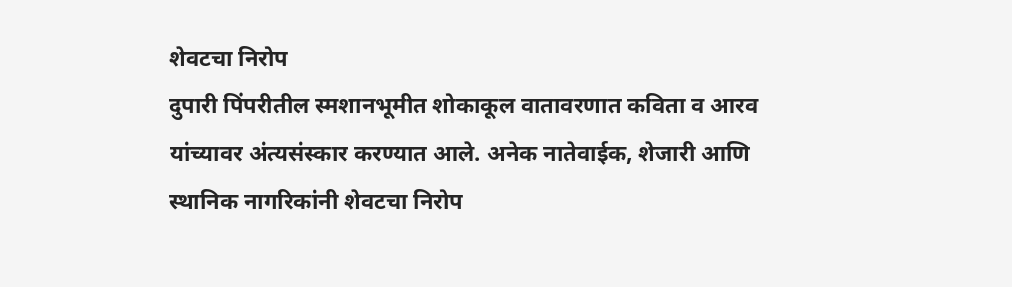शेवटचा निरोप
दुपारी पिंपरीतील स्मशानभूमीत शोकाकूल वातावरणात कविता व आरव यांच्यावर अंत्यसंस्कार करण्यात आले. अनेक नातेवाईक, शेजारी आणि स्थानिक नागरिकांनी शेवटचा निरोप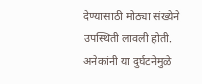देण्यासाठी मोठ्या संख्येने उपस्थिती लावली होती. अनेकांनी या दुर्घटनेमुळे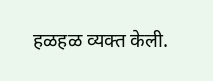हळहळ व्यक्त केली.